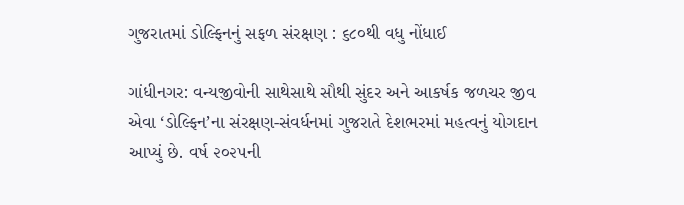ગુજરાતમાં ડોલ્ફિનનું સફળ સંરક્ષણ : ૬૮૦થી વધુ નોંધાઈ

ગાંધીનગર: વન્યજીવોની સાથેસાથે સૌથી સુંદર અને આકર્ષક જળચર જીવ એવા ‘ડોલ્ફિન’ના સંરક્ષણ-સંવર્ધનમાં ગુજરાતે દેશભરમાં મહત્વનું યોગદાન આપ્યું છે. વર્ષ ૨૦૨૫ની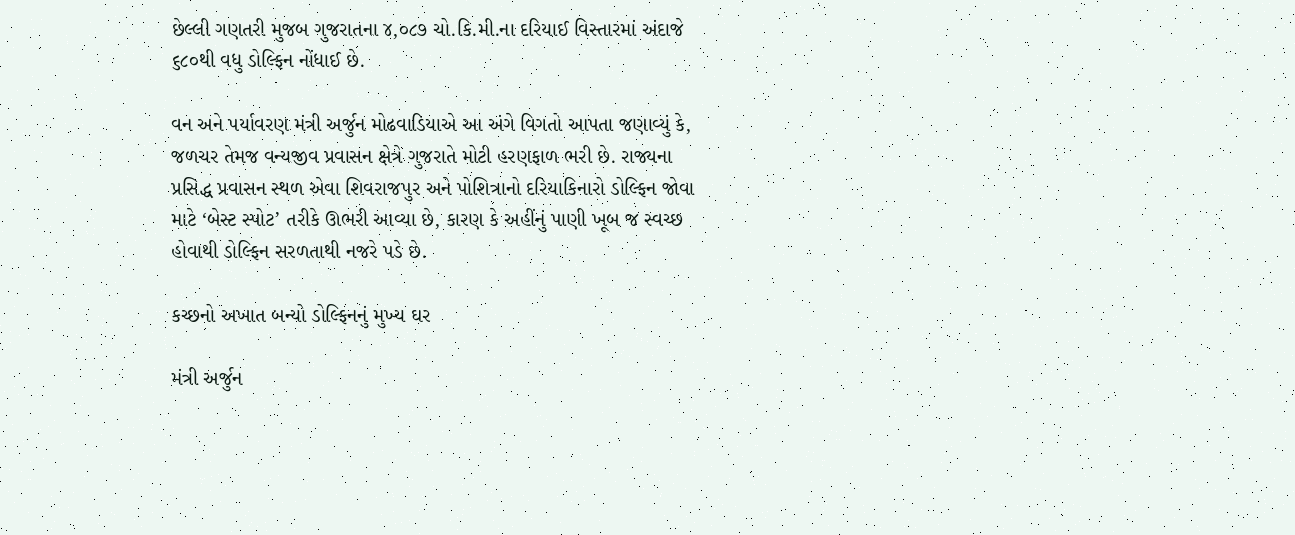છેલ્લી ગણતરી મુજબ ગુજરાતના ૪,૦૮૭ ચો.કિ.મી.ના દરિયાઈ વિસ્તારમાં અંદાજે ૬૮૦થી વધુ ડોલ્ફિન નોંધાઈ છે.

વન અને પર્યાવરણ મંત્રી અર્જુન મોઢવાડિયાએ આ અંગે વિગતો આપતા જણાવ્યું કે, જળચર તેમજ વન્યજીવ પ્રવાસન ક્ષેત્રે ગુજરાતે મોટી હરણફાળ ભરી છે. રાજ્યના પ્રસિદ્ધ પ્રવાસન સ્થળ એવા શિવરાજપુર અને પોશિત્રાનો દરિયાકિનારો ડોલ્ફિન જોવા માટે ‘બેસ્ટ સ્પોટ’ તરીકે ઊભરી આવ્યા છે, કારણ કે અહીંનું પાણી ખૂબ જ સ્વચ્છ હોવાથી ડોલ્ફિન સરળતાથી નજરે પડે છે.

કચ્છનો અખાત બન્યો ડોલ્ફિનનું મુખ્ય ઘર

મંત્રી અર્જુન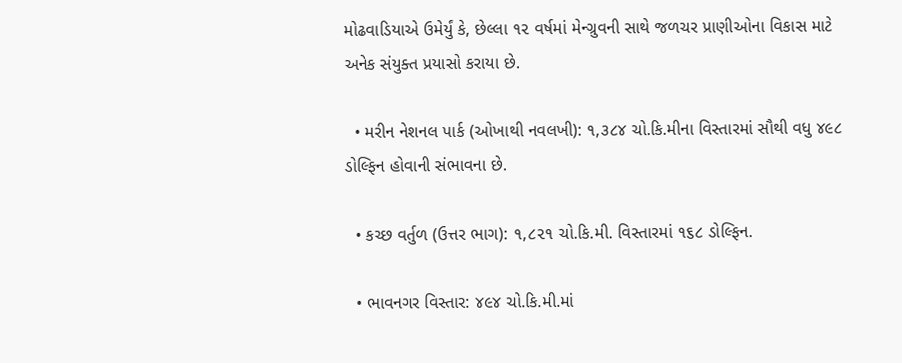મોઢવાડિયાએ ઉમેર્યું કે, છેલ્લા ૧૨ વર્ષમાં મેન્ગ્રુવની સાથે જળચર પ્રાણીઓના વિકાસ માટે અનેક સંયુક્ત પ્રયાસો કરાયા છે.

  • મરીન નેશનલ પાર્ક (ઓખાથી નવલખી): ૧,૩૮૪ ચો.કિ.મીના વિસ્તારમાં સૌથી વધુ ૪૯૮ ડોલ્ફિન હોવાની સંભાવના છે.

  • કચ્છ વર્તુળ (ઉત્તર ભાગ): ૧,૮૨૧ ચો.કિ.મી. વિસ્તારમાં ૧૬૮ ડોલ્ફિન.

  • ભાવનગર વિસ્તાર: ૪૯૪ ચો.કિ.મી.માં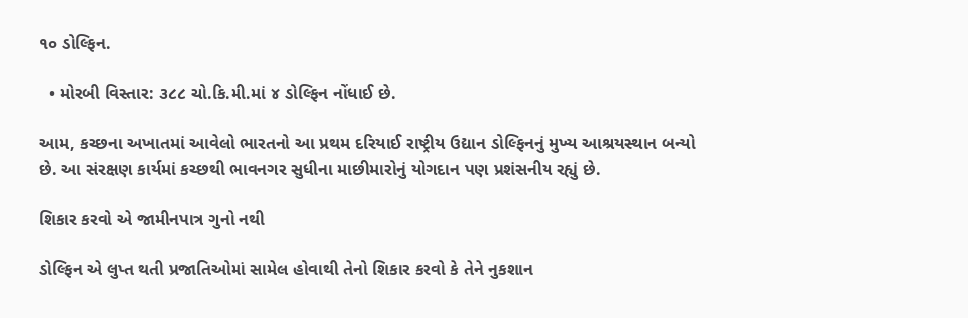૧૦ ડોલ્ફિન.

  • મોરબી વિસ્તાર: ૩૮૮ ચો.કિ.મી.માં ૪ ડોલ્ફિન નોંધાઈ છે.

આમ, કચ્છના અખાતમાં આવેલો ભારતનો આ પ્રથમ દરિયાઈ રાષ્ટ્રીય ઉદ્યાન ડોલ્ફિનનું મુખ્ય આશ્રયસ્થાન બન્યો છે. આ સંરક્ષણ કાર્યમાં કચ્છથી ભાવનગર સુધીના માછીમારોનું યોગદાન પણ પ્રશંસનીય રહ્યું છે.

શિકાર કરવો એ જામીનપાત્ર ગુનો નથી

ડોલ્ફિન એ લુપ્ત થતી પ્રજાતિઓમાં સામેલ હોવાથી તેનો શિકાર કરવો કે તેને નુકશાન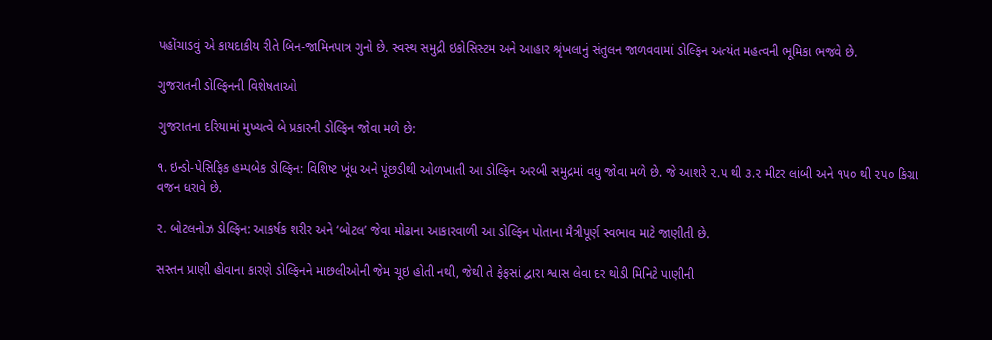પહોંચાડવું એ કાયદાકીય રીતે બિન-જામિનપાત્ર ગુનો છે. સ્વસ્થ સમુદ્રી ઇકોસિસ્ટમ અને આહાર શ્રૃંખલાનું સંતુલન જાળવવામાં ડોલ્ફિન અત્યંત મહત્વની ભૂમિકા ભજવે છે.

ગુજરાતની ડોલ્ફિનની વિશેષતાઓ

ગુજરાતના દરિયામાં મુખ્યત્વે બે પ્રકારની ડોલ્ફિન જોવા મળે છે:

૧. ઇન્ડો-પેસિફિક હમ્પબેક ડોલ્ફિન: વિશિષ્ટ ખૂંધ અને પૂંછડીથી ઓળખાતી આ ડોલ્ફિન અરબી સમુદ્રમાં વધુ જોવા મળે છે. જે આશરે ૨.૫ થી ૩.૨ મીટર લાંબી અને ૧૫૦ થી ૨૫૦ કિગ્રા વજન ધરાવે છે.

૨. બોટલનોઝ ડોલ્ફિન: આકર્ષક શરીર અને ‘બોટલ’ જેવા મોઢાના આકારવાળી આ ડોલ્ફિન પોતાના મૈત્રીપૂર્ણ સ્વભાવ માટે જાણીતી છે.

સસ્તન પ્રાણી હોવાના કારણે ડોલ્ફિનને માછલીઓની જેમ ચૂઇ હોતી નથી, જેથી તે ફેફસાં દ્વારા શ્વાસ લેવા દર થોડી મિનિટે પાણીની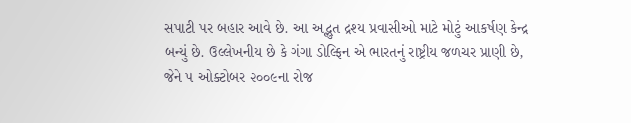સપાટી પર બહાર આવે છે. આ અદ્ભુત દ્રશ્ય પ્રવાસીઓ માટે મોટું આકર્ષણ કેન્દ્ર બન્યું છે. ઉલ્લેખનીય છે કે ગંગા ડોલ્ફિન એ ભારતનું રાષ્ટ્રીય જળચર પ્રાણી છે, જેને ૫ ઓક્ટોબર ૨૦૦૯ના રોજ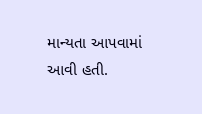માન્યતા આપવામાં આવી હતી.